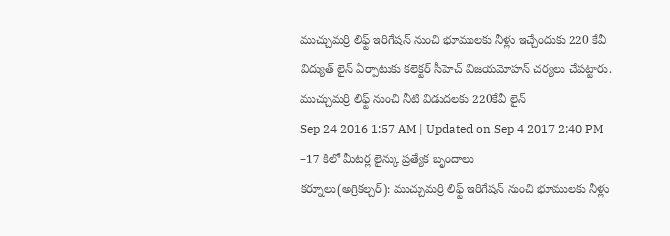ముచ్చుమర్రి లిఫ్ట్ ఇరిగేషన్ నుంచి భూములకు నీళ్లు ఇచ్చేందుకు 220 కేవీ విద్యుత్ లైన్ ఏర్పాటుకు కలెక్టర్ సీహెచ్ విజయమోహన్ చర్యలు చేపట్టారు.
ముచ్చుమర్రి లిఫ్ట్ నుంచి నీటి విడుదలకు 220కేవీ లైన్
Sep 24 2016 1:57 AM | Updated on Sep 4 2017 2:40 PM
–17 కిలో మీటర్ల లైన్కు ప్రత్యేక బృందాలు
కర్నూలు(అగ్రికల్చర్): ముచ్చుమర్రి లిఫ్ట్ ఇరిగేషన్ నుంచి భూములకు నీళ్లు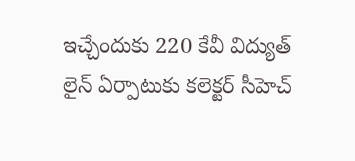ఇచ్చేందుకు 220 కేవీ విద్యుత్ లైన్ ఏర్పాటుకు కలెక్టర్ సీహెచ్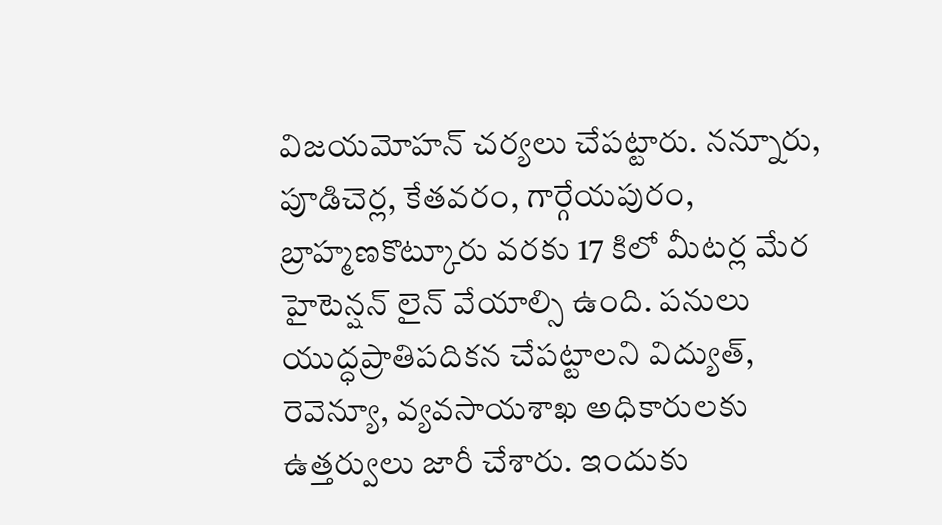విజయమోహన్ చర్యలు చేపట్టారు. నన్నూరు, పూడిచెర్ల, కేతవరం, గార్గేయపురం, బ్రాహ్మణకొట్కూరు వరకు 17 కిలో మీటర్ల మేర హైటెన్షన్ లైన్ వేయాల్సి ఉంది. పనులు యుద్ధప్రాతిపదికన చేపట్టాలని విద్యుత్, రెవెన్యూ, వ్యవసాయశాఖ అధికారులకు ఉత్తర్వులు జారీ చేశారు. ఇందుకు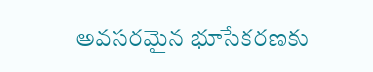అవసరమైన భూసేకరణకు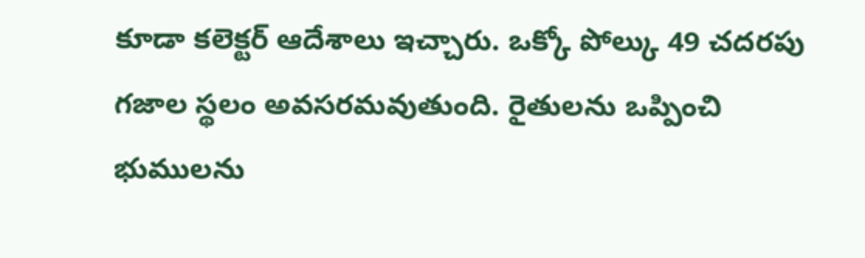కూడా కలెక్టర్ ఆదేశాలు ఇచ్చారు. ఒక్కో పోల్కు 49 చదరపు గజాల స్థలం అవసరమవుతుంది. రైతులను ఒప్పించి భుములను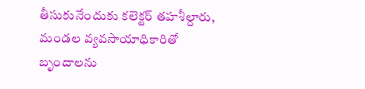తీసుకునేందుకు కలెక్టర్ తహశీల్దారు, మండల వ్యవసాయాధికారితో బృందాలను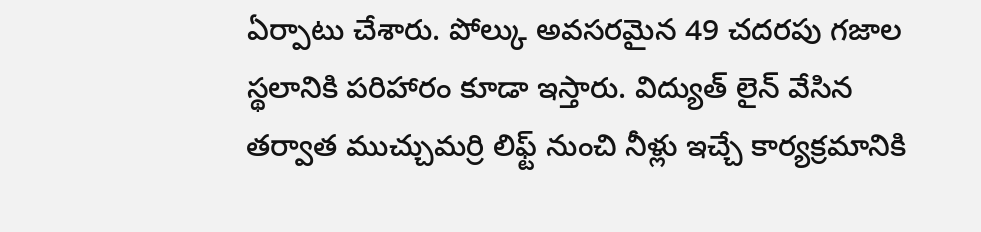ఏర్పాటు చేశారు. పోల్కు అవసరమైన 49 చదరపు గజాల స్థలానికి పరిహారం కూడా ఇస్తారు. విద్యుత్ లైన్ వేసిన తర్వాత ముచ్చుమర్రి లిఫ్ట్ నుంచి నీళ్లు ఇచ్చే కార్యక్రమానికి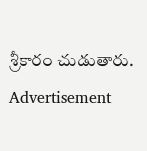శ్రీకారం చుడుతారు.
Advertisement